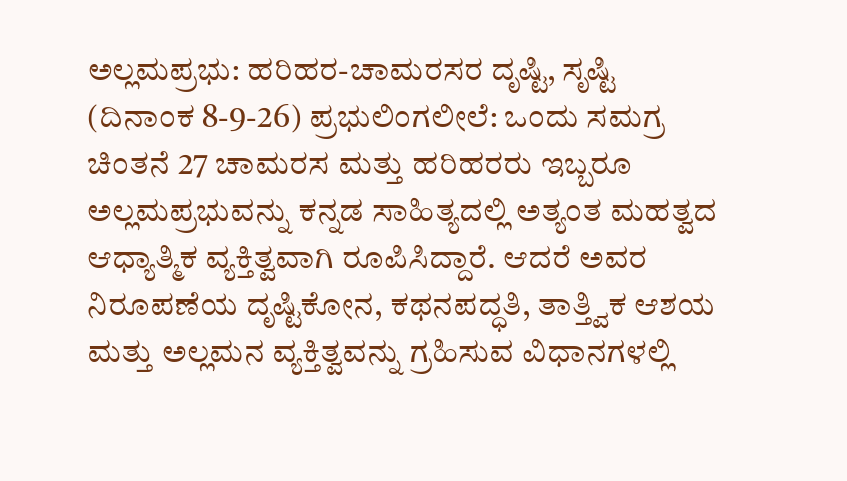ಅಲ್ಲಮಪ್ರಭು: ಹರಿಹರ-ಚಾಮರಸರ ದೃಷ್ಟಿ, ಸೃಷ್ಟಿ
(ದಿನಾಂಕ 8-9-26) ಪ್ರಭುಲಿಂಗಲೀಲೆ: ಒಂದು ಸಮಗ್ರ ಚಿಂತನೆ 27 ಚಾಮರಸ ಮತ್ತು ಹರಿಹರರು ಇಬ್ಬರೂ ಅಲ್ಲಮಪ್ರಭುವನ್ನು ಕನ್ನಡ ಸಾಹಿತ್ಯದಲ್ಲಿ ಅತ್ಯಂತ ಮಹತ್ವದ ಆಧ್ಯಾತ್ಮಿಕ ವ್ಯಕ್ತಿತ್ವವಾಗಿ ರೂಪಿಸಿದ್ದಾರೆ. ಆದರೆ ಅವರ ನಿರೂಪಣೆಯ ದೃಷ್ಟಿಕೋನ, ಕಥನಪದ್ಧತಿ, ತಾತ್ತ್ವಿಕ ಆಶಯ ಮತ್ತು ಅಲ್ಲಮನ ವ್ಯಕ್ತಿತ್ವವನ್ನು ಗ್ರಹಿಸುವ ವಿಧಾನಗಳಲ್ಲಿ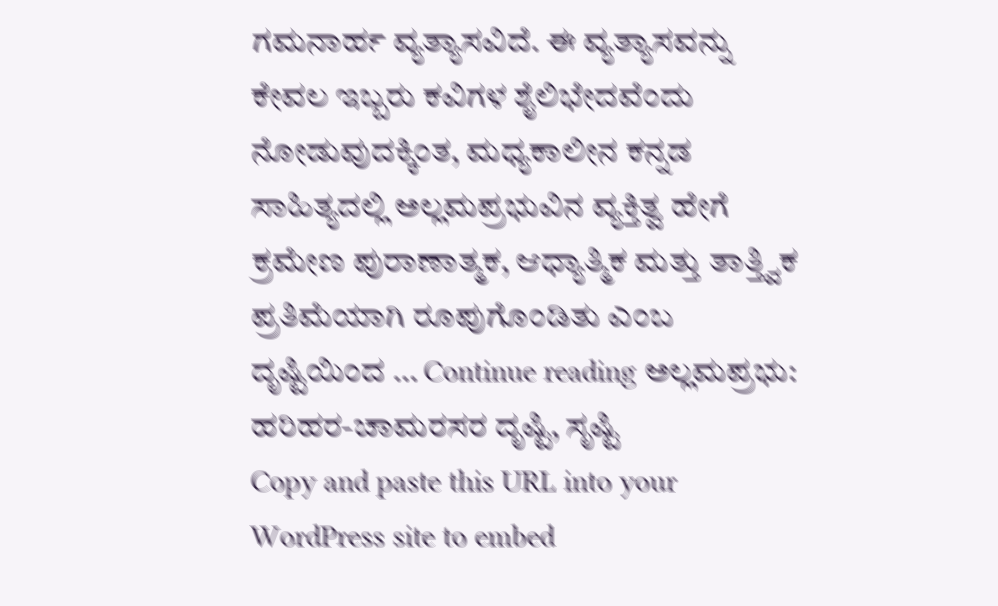ಗಮನಾರ್ಹ ವ್ಯತ್ಯಾಸವಿದೆ. ಈ ವ್ಯತ್ಯಾಸವನ್ನು ಕೇವಲ ಇಬ್ಬರು ಕವಿಗಳ ಶೈಲಿಭೇದವೆಂದು ನೋಡುವುದಕ್ಕಿಂತ, ಮಧ್ಯಕಾಲೀನ ಕನ್ನಡ ಸಾಹಿತ್ಯದಲ್ಲಿ ಅಲ್ಲಮಪ್ರಭುವಿನ ವ್ಯಕ್ತಿತ್ವ ಹೇಗೆ ಕ್ರಮೇಣ ಪುರಾಣಾತ್ಮಕ, ಆಧ್ಯಾತ್ಮಿಕ ಮತ್ತು ತಾತ್ತ್ವಿಕ ಪ್ರತಿಮೆಯಾಗಿ ರೂಪುಗೊಂಡಿತು ಎಂಬ ದೃಷ್ಟಿಯಿಂದ … Continue reading ಅಲ್ಲಮಪ್ರಭು: ಹರಿಹರ-ಚಾಮರಸರ ದೃಷ್ಟಿ, ಸೃಷ್ಟಿ
Copy and paste this URL into your WordPress site to embed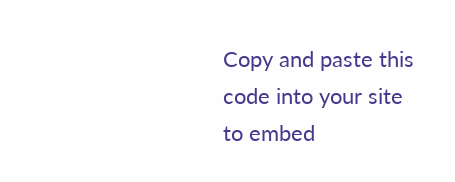Copy and paste this code into your site to embed